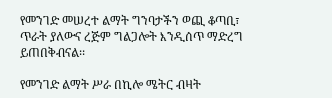የመንገድ መሠረተ ልማት ግንባታችን ወጪ ቆጣቢ፣ ጥራት ያለውና ረጅም ግልጋሎት እንዲሰጥ ማድረግ ይጠበቅብናል፡፡

የመንገድ ልማት ሥራ በኪሎ ሜትር ብዛት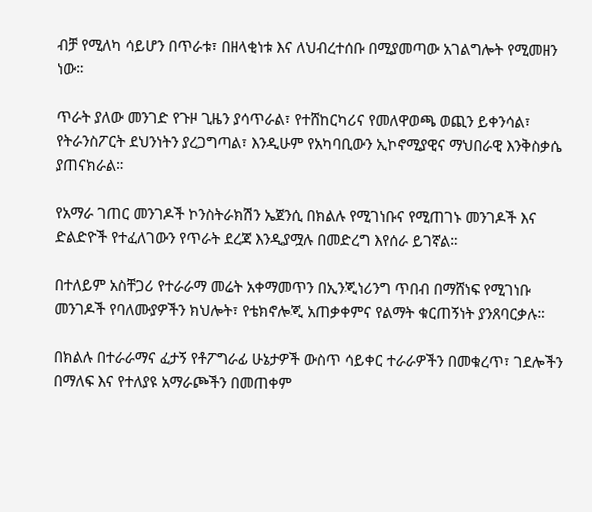ብቻ የሚለካ ሳይሆን በጥራቱ፣ በዘላቂነቱ እና ለህብረተሰቡ በሚያመጣው አገልግሎት የሚመዘን ነው።

ጥራት ያለው መንገድ የጉዞ ጊዜን ያሳጥራል፣ የተሸከርካሪና የመለዋወጫ ወጪን ይቀንሳል፣ የትራንስፖርት ደህንነትን ያረጋግጣል፣ እንዲሁም የአካባቢውን ኢኮኖሚያዊና ማህበራዊ እንቅስቃሴ ያጠናክራል።

የአማራ ገጠር መንገዶች ኮንስትራክሽን ኤጀንሲ በክልሉ የሚገነቡና የሚጠገኑ መንገዶች እና ድልድዮች የተፈለገውን የጥራት ደረጃ እንዲያሟሉ በመድረግ እየሰራ ይገኛል።

በተለይም አስቸጋሪ የተራራማ መሬት አቀማመጥን በኢንጂነሪንግ ጥበብ በማሸነፍ የሚገነቡ መንገዶች የባለሙያዎችን ክህሎት፣ የቴክኖሎጂ አጠቃቀምና የልማት ቁርጠኝነት ያንጸባርቃሉ።

በክልሉ በተራራማና ፈታኝ የቶፖግራፊ ሁኔታዎች ውስጥ ሳይቀር ተራራዎችን በመቁረጥ፣ ገደሎችን በማለፍ እና የተለያዩ አማራጮችን በመጠቀም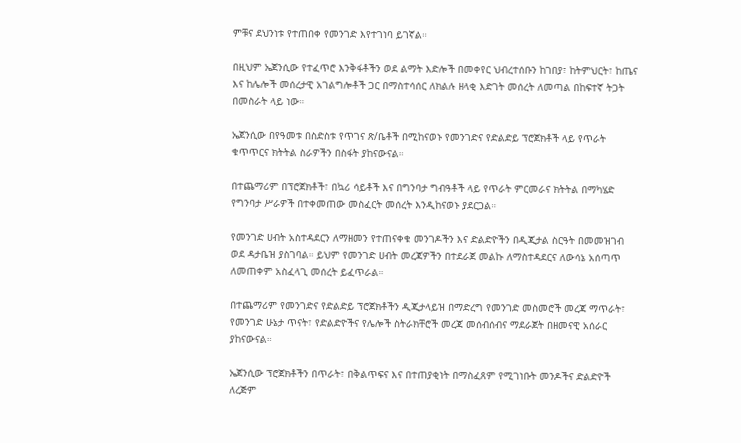ምቹና ደህንነቱ የተጠበቀ የመንገድ እየተገነባ ይገኛል።

በዚህም ኤጀንሲው የተፈጥሮ እንቅፋቶችን ወደ ልማት እድሎች በመቀየር ህብረተሰቡን ከገበያ፣ ከትምህርት፣ ከጤና እና ከሌሎች መሰረታዊ አገልግሎቶች ጋር በማስተሳሰር ለክልሉ ዘላቂ እድገት መሰረት ለመጣል በከፍተኛ ትጋት በመስራት ላይ ነው።

ኤጀንሲው በየዓመቱ በስድስቱ የጥገና ጽ/ቤቶች በሚከናወኑ የመንገድና የድልድይ ፕሮጀክቶች ላይ የጥራት ቁጥጥርና ክትትል ስራዎችን በስፋት ያከናውናል።

በተጨማሪም በፕሮጀክቶች፣ በኳሪ ሳይቶች እና በግንባታ ግብዓቶች ላይ የጥራት ምርመራና ክትትል በማካሄድ የግንባታ ሥራዎች በተቀመጠው መስፈርት መሰረት እንዲከናወኑ ያደርጋል።

የመንገድ ሀብት አስተዳደርን ለማዘመን የተጠናቀቁ መንገዶችን እና ድልድዮችን በዲጂታል ስርዓት በመመዝገብ ወደ ዳታቤዝ ያስገባል። ይህም የመንገድ ሀብት መረጃዎችን በተደራጀ መልኩ ለማስተዳደርና ለውሳኔ አሰጣጥ ለመጠቀም አስፈላጊ መሰረት ይፈጥራል።

በተጨማሪም የመንገድና የድልድይ ፕሮጀክቶችን ዲጂታላይዝ በማድረግ የመንገድ መስመሮች መረጃ ማጥራት፣ የመንገድ ሁኔታ ጥናት፣ የድልድዮችና የሌሎች ስትራክቸሮች መረጃ መሰብሰብና ማደራጀት በዘመናዊ አሰራር ያከናውናል።

ኤጀንሲው ፕሮጀክቶችን በጥራት፣ በቅልጥፍና እና በተጠያቂነት በማስፈጸም የሚገነቡት መንዶችና ድልድዮች ለረጅም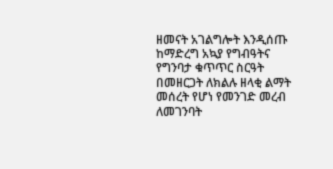ዘመናት አገልግሎት እንዲሰጡ ከማድረግ አኳያ የግብዓትና የግንባታ ቁጥጥር ስርዓት በመዘርጋት ለክልሉ ዘላቂ ልማት መሰረት የሆነ የመንገድ መረብ ለመገንባት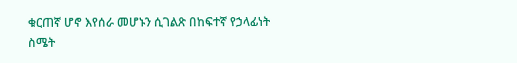ቁርጠኛ ሆኖ እየሰራ መሆኑን ሲገልጽ በከፍተኛ የኃላፊነት ስሜት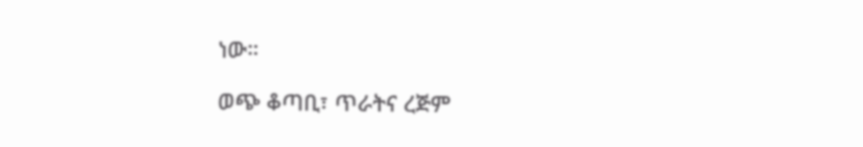ነው።

ወጭ ቆጣቢ፣ ጥራትና ረጅም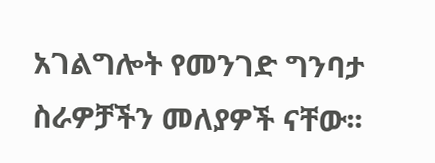አገልግሎት የመንገድ ግንባታ ስራዎቻችን መለያዎች ናቸው፡፡